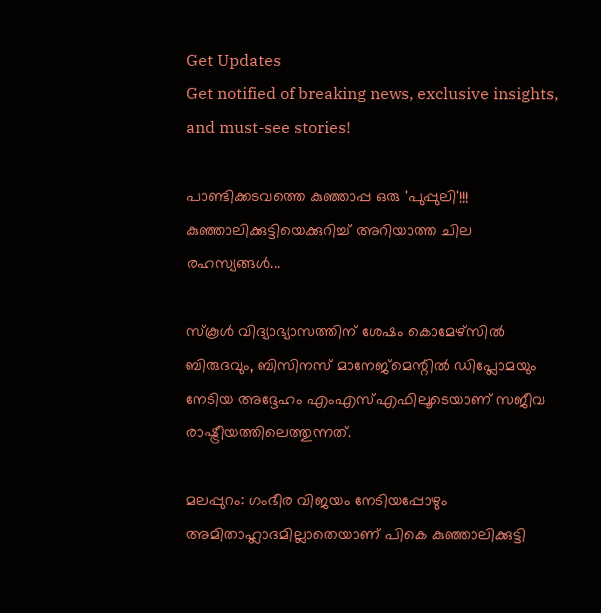Get Updates
Get notified of breaking news, exclusive insights, and must-see stories!

പാണ്ടിക്കടവത്തെ കുഞ്ഞാപ്പ ഒരു 'പുപ്പുലി'!!! കുഞ്ഞാലിക്കുട്ടിയെക്കുറിച്ച് അറിയാത്ത ചില രഹസ്യങ്ങള്‍...

സ്‌കൂള്‍ വിദ്യാഭ്യാസത്തിന് ശേഷം കൊമേഴ്‌സില്‍ ബിരുദവും, ബിസിനസ് മാനേജ്‌മെന്റില്‍ ഡിപ്ലോമയും നേടിയ അദ്ദേഹം എംഎസ്എഫിലൂടെയാണ് സജീവ രാഷ്ട്രീയത്തിലെത്തുന്നത്.

മലപ്പുറം: ഗംഭീര വിജയം നേടിയപ്പോഴും അമിതാഹ്ലാദമില്ലാതെയാണ് പികെ കുഞ്ഞാലിക്കുട്ടി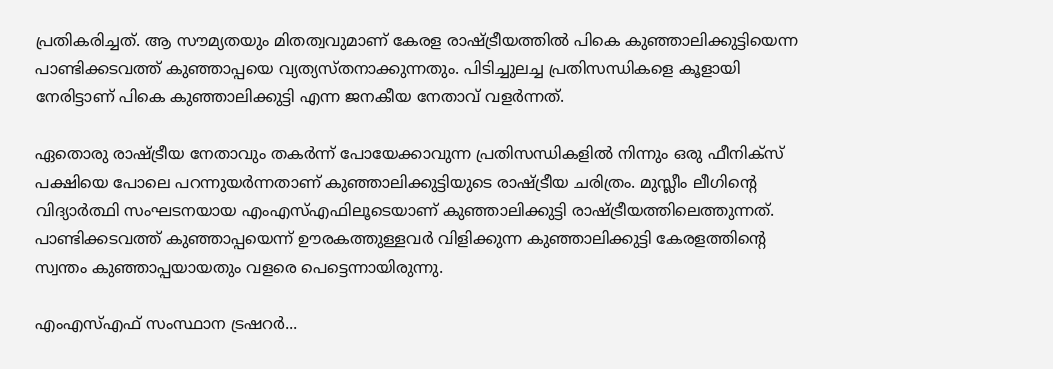പ്രതികരിച്ചത്. ആ സൗമ്യതയും മിതത്വവുമാണ് കേരള രാഷ്ട്രീയത്തില്‍ പികെ കുഞ്ഞാലിക്കുട്ടിയെന്ന പാണ്ടിക്കടവത്ത് കുഞ്ഞാപ്പയെ വ്യത്യസ്തനാക്കുന്നതും. പിടിച്ചുലച്ച പ്രതിസന്ധികളെ കൂളായി നേരിട്ടാണ് പികെ കുഞ്ഞാലിക്കുട്ടി എന്ന ജനകീയ നേതാവ് വളര്‍ന്നത്.

ഏതൊരു രാഷ്ട്രീയ നേതാവും തകര്‍ന്ന് പോയേക്കാവുന്ന പ്രതിസന്ധികളില്‍ നിന്നും ഒരു ഫീനിക്‌സ് പക്ഷിയെ പോലെ പറന്നുയര്‍ന്നതാണ് കുഞ്ഞാലിക്കുട്ടിയുടെ രാഷ്ട്രീയ ചരിത്രം. മുസ്ലീം ലീഗിന്റെ വിദ്യാര്‍ത്ഥി സംഘടനയായ എംഎസ്എഫിലൂടെയാണ് കുഞ്ഞാലിക്കുട്ടി രാഷ്ട്രീയത്തിലെത്തുന്നത്. പാണ്ടിക്കടവത്ത് കുഞ്ഞാപ്പയെന്ന് ഊരകത്തുള്ളവര്‍ വിളിക്കുന്ന കുഞ്ഞാലിക്കുട്ടി കേരളത്തിന്റെ സ്വന്തം കുഞ്ഞാപ്പയായതും വളരെ പെട്ടെന്നായിരുന്നു.

എംഎസ്എഫ് സംസ്ഥാന ട്രഷറര്‍...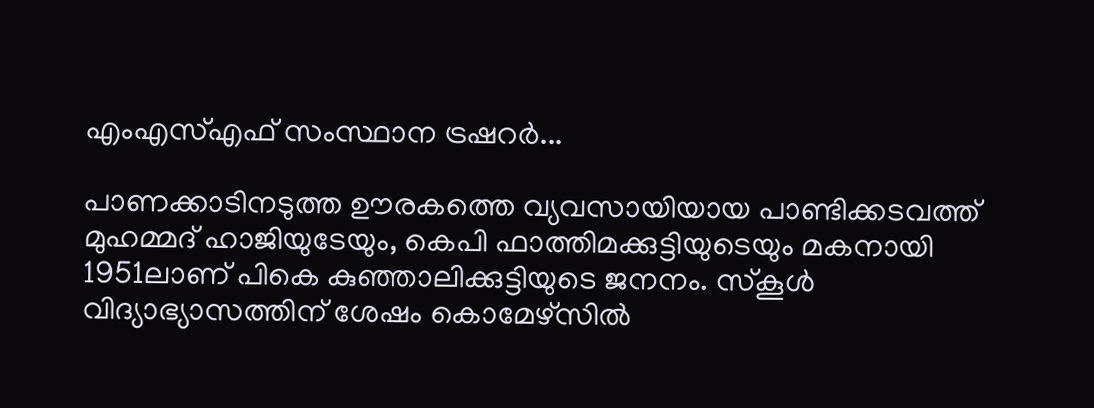എംഎസ്എഫ് സംസ്ഥാന ട്രഷറര്‍...

പാണക്കാടിനടുത്ത ഊരകത്തെ വ്യവസായിയായ പാണ്ടിക്കടവത്ത് മുഹമ്മദ് ഹാജിയുടേയും, കെപി ഫാത്തിമക്കുട്ടിയുടെയും മകനായി 1951ലാണ് പികെ കുഞ്ഞാലിക്കുട്ടിയുടെ ജനനം. സ്‌കൂള്‍ വിദ്യാഭ്യാസത്തിന് ശേഷം കൊമേഴ്‌സില്‍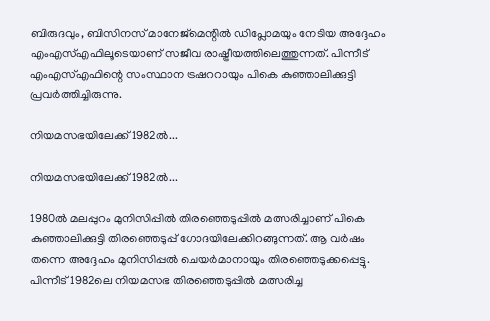ബിരുദവും, ബിസിനസ് മാനേജ്‌മെന്റില്‍ ഡിപ്ലോമയും നേടിയ അദ്ദേഹം എംഎസ്എഫിലൂടെയാണ് സജീവ രാഷ്ട്രീയത്തിലെത്തുന്നത്. പിന്നീട് എംഎസ്എഫിന്റെ സംസ്ഥാന ട്രഷററായും പികെ കുഞ്ഞാലിക്കുട്ടി പ്രവര്‍ത്തിച്ചിരുന്നു.

നിയമസഭയിലേക്ക് 1982ല്‍...

നിയമസഭയിലേക്ക് 1982ല്‍...

1980ല്‍ മലപ്പുറം മുനിസിപ്പില്‍ തിരഞ്ഞെടുപ്പില്‍ മത്സരിച്ചാണ് പികെ കുഞ്ഞാലിക്കുട്ടി തിരഞ്ഞെടുപ്പ് ഗോദയിലേക്കിറങ്ങുന്നത്. ആ വര്‍ഷം തന്നെ അദ്ദേഹം മുനിസിപ്പല്‍ ചെയര്‍മാനായും തിരഞ്ഞെടുക്കപ്പെട്ടു. പിന്നീട് 1982ലെ നിയമസഭ തിരഞ്ഞെടുപ്പില്‍ മത്സരിച്ച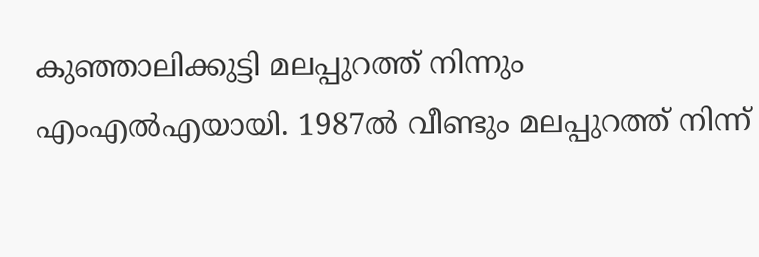കുഞ്ഞാലിക്കുട്ടി മലപ്പുറത്ത് നിന്നും എംഎല്‍എയായി. 1987ല്‍ വീണ്ടും മലപ്പുറത്ത് നിന്ന്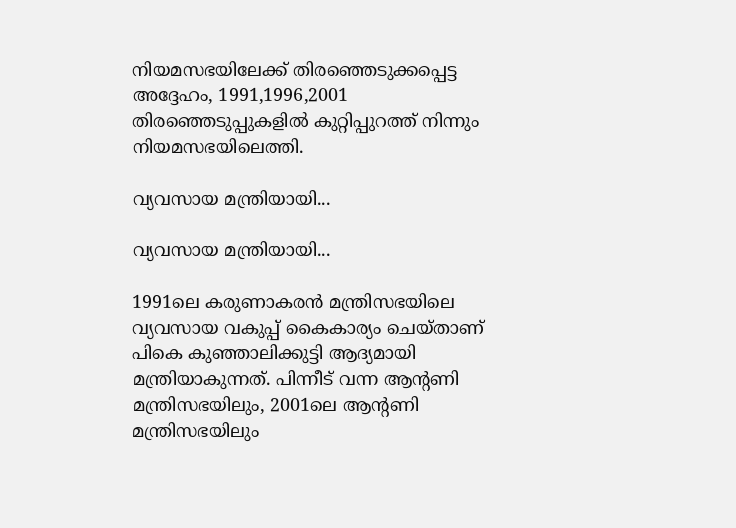നിയമസഭയിലേക്ക് തിരഞ്ഞെടുക്കപ്പെട്ട അദ്ദേഹം, 1991,1996,2001 തിരഞ്ഞെടുപ്പുകളില്‍ കുറ്റിപ്പുറത്ത് നിന്നും നിയമസഭയിലെത്തി.

വ്യവസായ മന്ത്രിയായി...

വ്യവസായ മന്ത്രിയായി...

1991ലെ കരുണാകരന്‍ മന്ത്രിസഭയിലെ വ്യവസായ വകുപ്പ് കൈകാര്യം ചെയ്താണ് പികെ കുഞ്ഞാലിക്കുട്ടി ആദ്യമായി മന്ത്രിയാകുന്നത്. പിന്നീട് വന്ന ആന്റണി മന്ത്രിസഭയിലും, 2001ലെ ആന്റണി മന്ത്രിസഭയിലും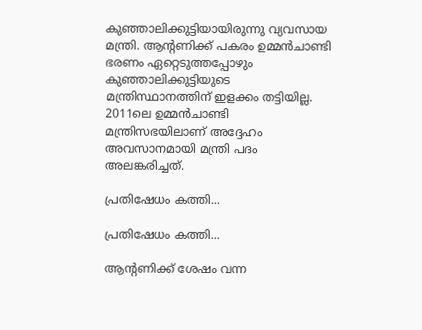കുഞ്ഞാലിക്കുട്ടിയായിരുന്നു വ്യവസായ മന്ത്രി. ആന്റണിക്ക് പകരം ഉമ്മന്‍ചാണ്ടി ഭരണം ഏറ്റെടുത്തപ്പോഴും കുഞ്ഞാലിക്കുട്ടിയുടെ മന്ത്രിസ്ഥാനത്തിന് ഇളക്കം തട്ടിയില്ല. 2011ലെ ഉമ്മന്‍ചാണ്ടി മന്ത്രിസഭയിലാണ് അദ്ദേഹം അവസാനമായി മന്ത്രി പദം അലങ്കരിച്ചത്.

പ്രതിഷേധം കത്തി...

പ്രതിഷേധം കത്തി...

ആന്റണിക്ക് ശേഷം വന്ന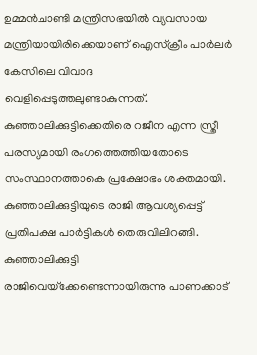ഉമ്മന്‍ചാണ്ടി മന്ത്രിസഭയില്‍ വ്യവസായ മന്ത്രിയായിരിക്കെയാണ് ഐസ്‌ക്രീം പാര്‍ലര്‍ കേസിലെ വിവാദ വെളിപ്പെടുത്തലുണ്ടാകുന്നത്. കുഞ്ഞാലിക്കുട്ടിക്കെതിരെ റജീന എന്ന സ്ത്രീ പരസ്യമായി രംഗത്തെത്തിയതോടെ സംസ്ഥാനത്താകെ പ്രക്ഷോഭം ശക്തമായി. കുഞ്ഞാലിക്കുട്ടിയുടെ രാജി ആവശ്യപ്പെട്ട് പ്രതിപക്ഷ പാര്‍ട്ടികള്‍ തെരുവിലിറങ്ങി. കുഞ്ഞാലിക്കുട്ടി രാജിവെയ്‌ക്കേണ്ടെന്നായിരുന്നു പാണക്കാട്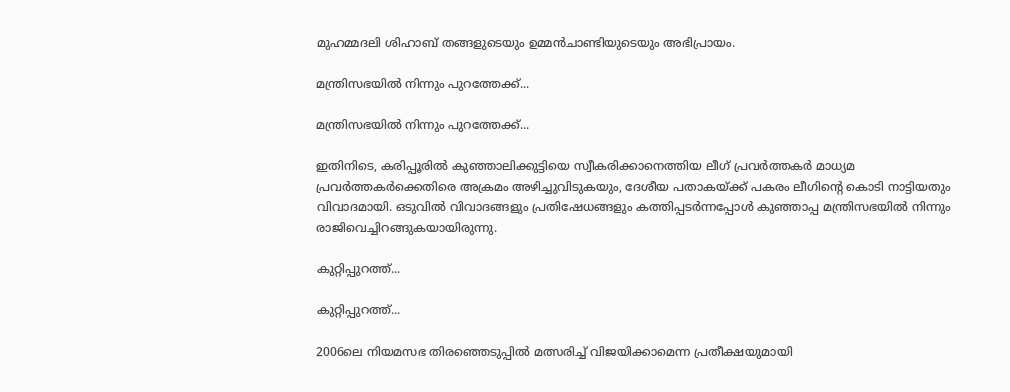മുഹമ്മദലി ശിഹാബ് തങ്ങളുടെയും ഉമ്മന്‍ചാണ്ടിയുടെയും അഭിപ്രായം.

മന്ത്രിസഭയില്‍ നിന്നും പുറത്തേക്ക്...

മന്ത്രിസഭയില്‍ നിന്നും പുറത്തേക്ക്...

ഇതിനിടെ, കരിപ്പൂരില്‍ കുഞ്ഞാലിക്കുട്ടിയെ സ്വീകരിക്കാനെത്തിയ ലീഗ് പ്രവര്‍ത്തകര്‍ മാധ്യമ പ്രവര്‍ത്തകര്‍ക്കെതിരെ അക്രമം അഴിച്ചുവിടുകയും, ദേശീയ പതാകയ്ക്ക് പകരം ലീഗിന്റെ കൊടി നാട്ടിയതും വിവാദമായി. ഒടുവില്‍ വിവാദങ്ങളും പ്രതിഷേധങ്ങളും കത്തിപ്പടര്‍ന്നപ്പോള്‍ കുഞ്ഞാപ്പ മന്ത്രിസഭയില്‍ നിന്നും രാജിവെച്ചിറങ്ങുകയായിരുന്നു.

കുറ്റിപ്പുറത്ത്...

കുറ്റിപ്പുറത്ത്...

2006ലെ നിയമസഭ തിരഞ്ഞെടുപ്പില്‍ മത്സരിച്ച് വിജയിക്കാമെന്ന പ്രതീക്ഷയുമായി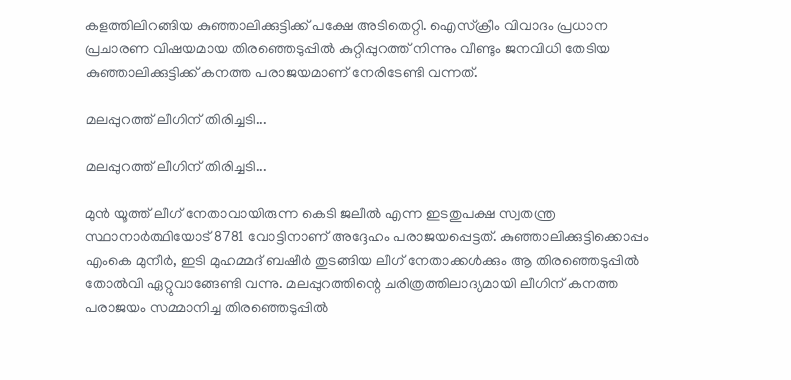കളത്തിലിറങ്ങിയ കുഞ്ഞാലിക്കുട്ടിക്ക് പക്ഷേ അടിതെറ്റി. ഐസ്‌ക്രീം വിവാദം പ്രധാന പ്രചാരണ വിഷയമായ തിരഞ്ഞെടുപ്പില്‍ കുറ്റിപ്പുറത്ത് നിന്നും വീണ്ടും ജനവിധി തേടിയ കുഞ്ഞാലിക്കുട്ടിക്ക് കനത്ത പരാജയമാണ് നേരിടേണ്ടി വന്നത്.

മലപ്പുറത്ത് ലീഗിന് തിരിച്ചടി...

മലപ്പുറത്ത് ലീഗിന് തിരിച്ചടി...

മുന്‍ യൂത്ത് ലീഗ് നേതാവായിരുന്ന കെടി ജലീല്‍ എന്ന ഇടതുപക്ഷ സ്വതന്ത്ര സ്ഥാനാര്‍ത്ഥിയോട് 8781 വോട്ടിനാണ് അദ്ദേഹം പരാജയപ്പെട്ടത്. കുഞ്ഞാലിക്കുട്ടിക്കൊപ്പം എംകെ മുനീര്‍, ഇടി മുഹമ്മദ് ബഷീര്‍ തുടങ്ങിയ ലീഗ് നേതാക്കള്‍ക്കും ആ തിരഞ്ഞെടുപ്പില്‍ തോല്‍വി ഏറ്റുവാങ്ങേണ്ടി വന്നു. മലപ്പുറത്തിന്റെ ചരിത്രത്തിലാദ്യമായി ലീഗിന് കനത്ത പരാജയം സമ്മാനിച്ച തിരഞ്ഞെടുപ്പില്‍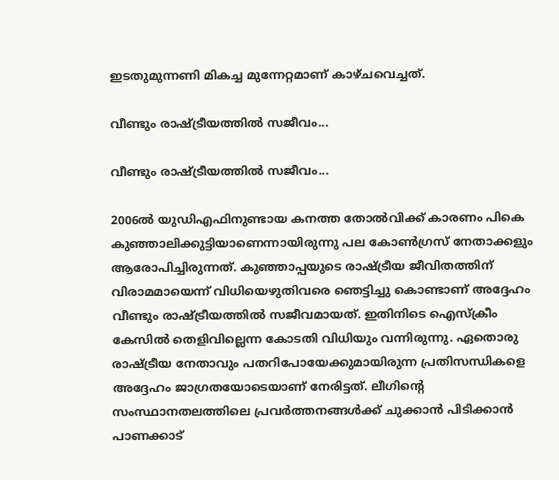ഇടതുമുന്നണി മികച്ച മുന്നേറ്റമാണ് കാഴ്ചവെച്ചത്.

വീണ്ടും രാഷ്ട്രീയത്തില്‍ സജീവം...

വീണ്ടും രാഷ്ട്രീയത്തില്‍ സജീവം...

2006ല്‍ യുഡിഎഫിനുണ്ടായ കനത്ത തോല്‍വിക്ക് കാരണം പികെ കുഞ്ഞാലിക്കുട്ടിയാണെന്നായിരുന്നു പല കോണ്‍ഗ്രസ് നേതാക്കളും ആരോപിച്ചിരുന്നത്. കുഞ്ഞാപ്പയുടെ രാഷ്ട്രീയ ജീവിതത്തിന് വിരാമമായെന്ന് വിധിയെഴുതിവരെ ഞെട്ടിച്ചു കൊണ്ടാണ് അദ്ദേഹം വീണ്ടും രാഷ്ട്രീയത്തില്‍ സജീവമായത്. ഇതിനിടെ ഐസ്‌ക്രീം കേസില്‍ തെളിവില്ലെന്ന കോടതി വിധിയും വന്നിരുന്നു. ഏതൊരു രാഷ്ട്രീയ നേതാവും പതറിപോയേക്കുമായിരുന്ന പ്രതിസന്ധികളെ അദ്ദേഹം ജാഗ്രതയോടെയാണ് നേരിട്ടത്. ലീഗിന്റെ സംസ്ഥാനതലത്തിലെ പ്രവര്‍ത്തനങ്ങള്‍ക്ക് ചുക്കാന്‍ പിടിക്കാന്‍ പാണക്കാട്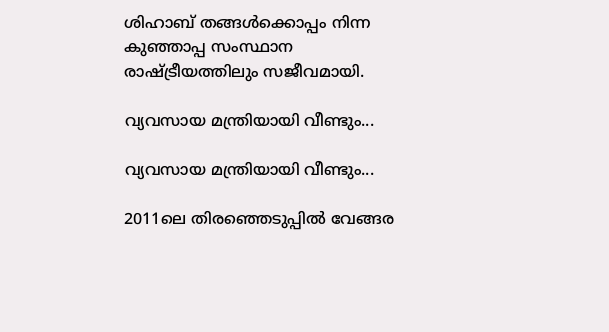ശിഹാബ് തങ്ങള്‍ക്കൊപ്പം നിന്ന കുഞ്ഞാപ്പ സംസ്ഥാന രാഷ്ട്രീയത്തിലും സജീവമായി.

വ്യവസായ മന്ത്രിയായി വീണ്ടും...

വ്യവസായ മന്ത്രിയായി വീണ്ടും...

2011ലെ തിരഞ്ഞെടുപ്പില്‍ വേങ്ങര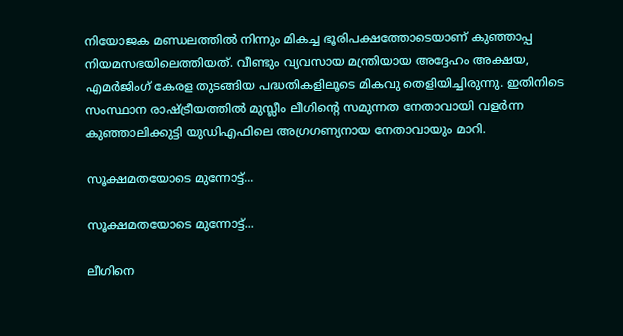നിയോജക മണ്ഡലത്തില്‍ നിന്നും മികച്ച ഭൂരിപക്ഷത്തോടെയാണ് കുഞ്ഞാപ്പ നിയമസഭയിലെത്തിയത്. വീണ്ടും വ്യവസായ മന്ത്രിയായ അദ്ദേഹം അക്ഷയ, എമര്‍ജിംഗ് കേരള തുടങ്ങിയ പദ്ധതികളിലൂടെ മികവു തെളിയിച്ചിരുന്നു. ഇതിനിടെ സംസ്ഥാന രാഷ്ട്രീയത്തില്‍ മുസ്ലീം ലീഗിന്റെ സമുന്നത നേതാവായി വളര്‍ന്ന കുഞ്ഞാലിക്കുട്ടി യുഡിഎഫിലെ അഗ്രഗണ്യനായ നേതാവായും മാറി.

സൂക്ഷമതയോടെ മുന്നോട്ട്...

സൂക്ഷമതയോടെ മുന്നോട്ട്...

ലീഗിനെ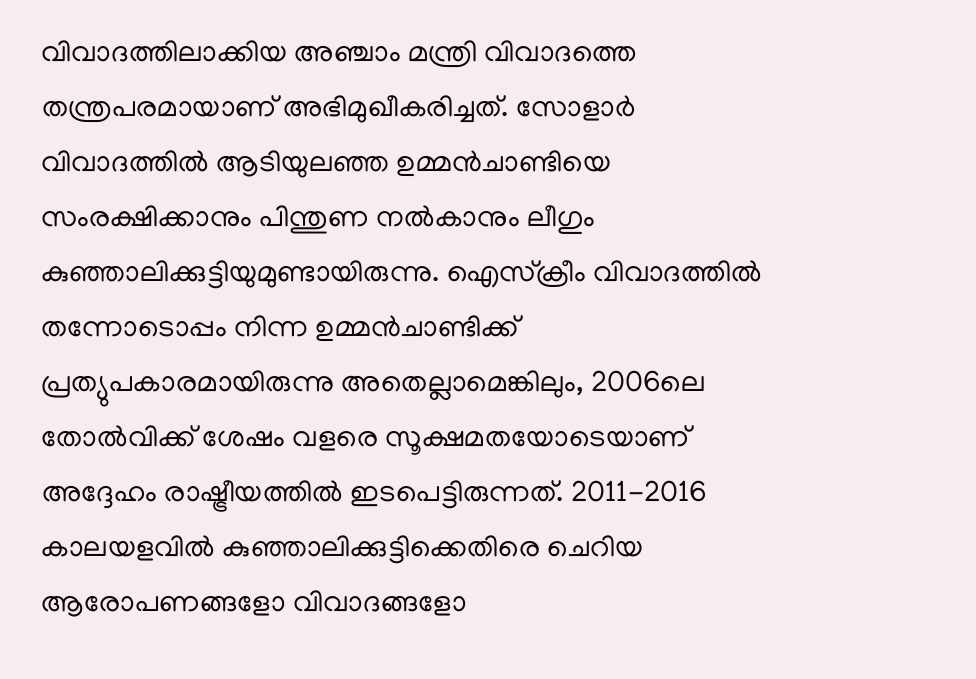വിവാദത്തിലാക്കിയ അഞ്ചാം മന്ത്രി വിവാദത്തെ തന്ത്രപരമായാണ് അഭിമുഖീകരിച്ചത്. സോളാര്‍ വിവാദത്തില്‍ ആടിയുലഞ്ഞ ഉമ്മന്‍ചാണ്ടിയെ സംരക്ഷിക്കാനും പിന്തുണ നല്‍കാനും ലീഗും കുഞ്ഞാലിക്കുട്ടിയുമുണ്ടായിരുന്നു. ഐസ്‌ക്രീം വിവാദത്തില്‍ തന്നോടൊപ്പം നിന്ന ഉമ്മന്‍ചാണ്ടിക്ക് പ്രത്യുപകാരമായിരുന്നു അതെല്ലാമെങ്കിലും, 2006ലെ തോല്‍വിക്ക് ശേഷം വളരെ സൂക്ഷമതയോടെയാണ് അദ്ദേഹം രാഷ്ട്രീയത്തില്‍ ഇടപെട്ടിരുന്നത്. 2011-2016 കാലയളവില്‍ കുഞ്ഞാലിക്കുട്ടിക്കെതിരെ ചെറിയ ആരോപണങ്ങളോ വിവാദങ്ങളോ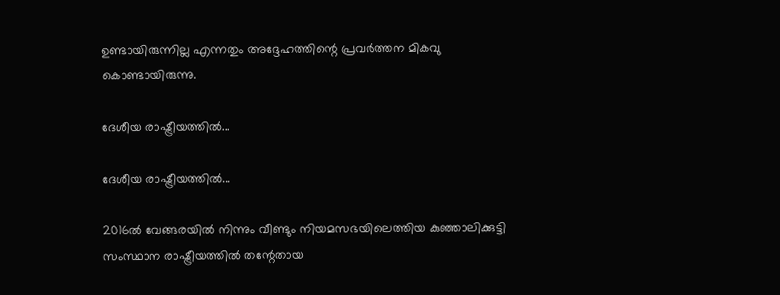ഉണ്ടായിരുന്നില്ല എന്നതും അദ്ദേഹത്തിന്റെ പ്രവര്‍ത്തന മികവു കൊണ്ടായിരുന്നു.

ദേശീയ രാഷ്ട്രീയത്തില്‍...

ദേശീയ രാഷ്ട്രീയത്തില്‍...

2016ല്‍ വേങ്ങരയില്‍ നിന്നും വീണ്ടും നിയമസഭയിലെത്തിയ കുഞ്ഞാലിക്കുട്ടി സംസ്ഥാന രാഷ്ട്രീയത്തില്‍ തന്റേതായ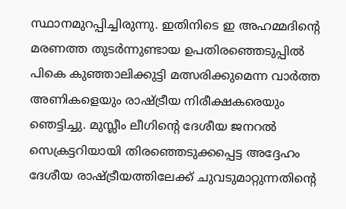സ്ഥാനമുറപ്പിച്ചിരുന്നു. ഇതിനിടെ ഇ അഹമ്മദിന്റെ മരണത്ത തുടര്‍ന്നുണ്ടായ ഉപതിരഞ്ഞെടുപ്പില്‍ പികെ കുഞ്ഞാലിക്കുട്ടി മത്സരിക്കുമെന്ന വാര്‍ത്ത അണികളെയും രാഷ്ട്രീയ നിരീക്ഷകരെയും ഞെട്ടിച്ചു. മുസ്ലീം ലീഗിന്റെ ദേശീയ ജനറല്‍ സെക്രട്ടറിയായി തിരഞ്ഞെടുക്കപ്പെട്ട അദ്ദേഹം ദേശീയ രാഷ്ട്രീയത്തിലേക്ക് ചുവടുമാറ്റുന്നതിന്റെ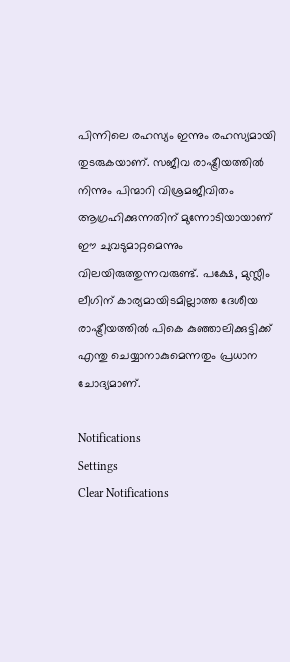പിന്നിലെ രഹസ്യം ഇന്നും രഹസ്യമായി തുടരുകയാണ്. സജീവ രാഷ്ട്രീയത്തില്‍ നിന്നും പിന്മാറി വിശ്രമജീവിതം ആഗ്രഹിക്കുന്നതിന് മുന്നോടിയായാണ് ഈ ചുവടുമാറ്റമെന്നും വിലയിരുത്തുന്നവരുണ്ട്. പക്ഷേ, മുസ്ലീം ലീഗിന് കാര്യമായിടമില്ലാത്ത ദേശീയ രാഷ്ട്രീയത്തില്‍ പികെ കുഞ്ഞാലിക്കുട്ടിക്ക് എന്തു ചെയ്യാനാകുമെന്നതും പ്രധാന ചോദ്യമാണ്.

Notifications
Settings
Clear Notifications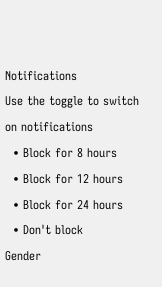Notifications
Use the toggle to switch on notifications
  • Block for 8 hours
  • Block for 12 hours
  • Block for 24 hours
  • Don't block
Gender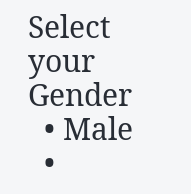Select your Gender
  • Male
  •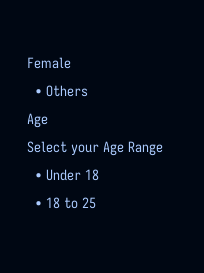Female
  • Others
Age
Select your Age Range
  • Under 18
  • 18 to 25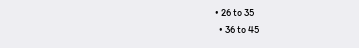• 26 to 35
  • 36 to 45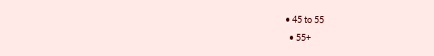• 45 to 55
  • 55+